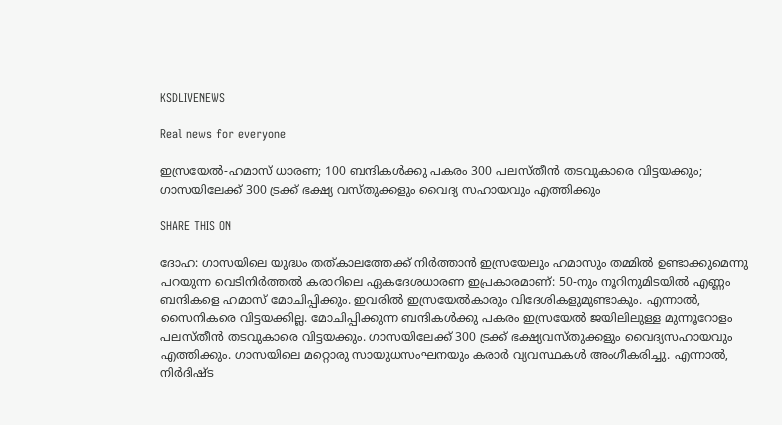KSDLIVENEWS

Real news for everyone

ഇസ്രയേൽ-ഹമാസ് ധാരണ; 100 ബന്ദികൾക്കു പകരം 300 പലസ്തീൻ തടവുകാരെ വിട്ടയക്കും; ഗാസയിലേക്ക് 300 ട്രക്ക് ഭക്ഷ്യ വസ്തുക്കളും വൈദ്യ സഹായവും എത്തിക്കും

SHARE THIS ON

ദോഹ: ഗാസയിലെ യുദ്ധം തത്കാലത്തേക്ക് നിർത്താൻ ഇസ്രയേലും ഹമാസും തമ്മിൽ ഉണ്ടാക്കുമെന്നു പറയുന്ന വെടിനിർത്തൽ കരാറിലെ ഏകദേശധാരണ ഇപ്രകാരമാണ്: 50-നും നൂറിനുമിടയിൽ എണ്ണം ബന്ദികളെ ഹമാസ് മോചിപ്പിക്കും. ഇവരിൽ ഇസ്രയേൽകാരും വിദേശികളുമുണ്ടാകും. എന്നാല്‍, സൈനികരെ വിട്ടയക്കില്ല. മോചിപ്പിക്കുന്ന ബന്ദികൾക്കു പകരം ഇസ്രയേൽ ജയിലിലുള്ള മുന്നൂറോളം പലസ്തീൻ തടവുകാരെ വിട്ടയക്കും. ഗാസയിലേക്ക് 300 ട്രക്ക് ഭക്ഷ്യവസ്തുക്കളും വൈദ്യസഹായവും എത്തിക്കും. ഗാസയിലെ മറ്റൊരു സായുധസംഘനയും കരാർ വ്യവസ്ഥകൾ അംഗീകരിച്ചു. എന്നാൽ, നിര്‍ദിഷ്ട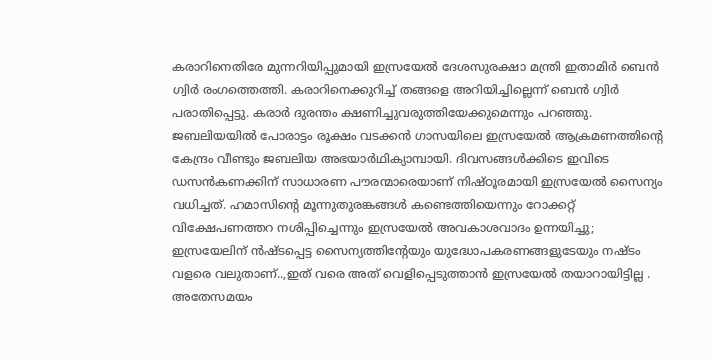കരാറിനെതിരേ മുന്നറിയിപ്പുമായി ഇസ്രയേല്‍ ദേശസുരക്ഷാ മന്ത്രി ഇതാമിർ ബെന്‍ ഗ്വിര്‍ രംഗത്തെത്തി. കരാറിനെക്കുറിച്ച് തങ്ങളെ അറിയിച്ചില്ലെന്ന് ബെൻ ഗ്വിർ പരാതിപ്പെട്ടു. കരാർ ദുരന്തം ക്ഷണിച്ചുവരുത്തിയേക്കുമെന്നും പറഞ്ഞു. ജബലിയയില്‍ പോരാട്ടം രൂക്ഷം വടക്കന്‍ ഗാസയിലെ ഇസ്രയേൽ ആക്രമണത്തിന്റെ കേന്ദ്രം വീണ്ടും ജബലിയ അഭയാര്‍ഥിക്യാമ്പായി. ദിവസങ്ങള്‍ക്കിടെ ഇവിടെ ഡസന്‍കണക്കിന് സാധാരണ പൗരന്മാരെയാണ് നിഷ്ഠൂരമായി ഇസ്രയേല്‍ സൈന്യം വധിച്ചത്. ഹമാസിന്റെ മൂന്നുതുരങ്കങ്ങള്‍ കണ്ടെത്തിയെന്നും റോക്കറ്റ് വിക്ഷേപണത്തറ നശിപ്പിച്ചെന്നും ഇസ്രയേൽ അവകാശവാദം ഉന്നയിച്ചു; ഇസ്രയേലിന് ൻഷ്ടപ്പെട്ട സൈന്യത്തിന്റേയും യുദ്ധോപകരണങ്ങളുടേയും നഷ്ടം വളരെ വലുതാണ്..,ഇത് വരെ അത് വെളിപ്പെടുത്താൻ ഇസ്രയേൽ തയാറായിട്ടില്ല . അതേസമയം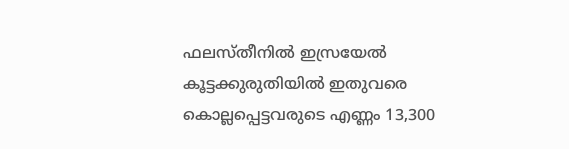ഫലസ്തീനിൽ ഇസ്രയേൽ കൂട്ടക്കുരുതിയിൽ ഇതുവരെ കൊല്ലപ്പെട്ടവരുടെ എണ്ണം 13,300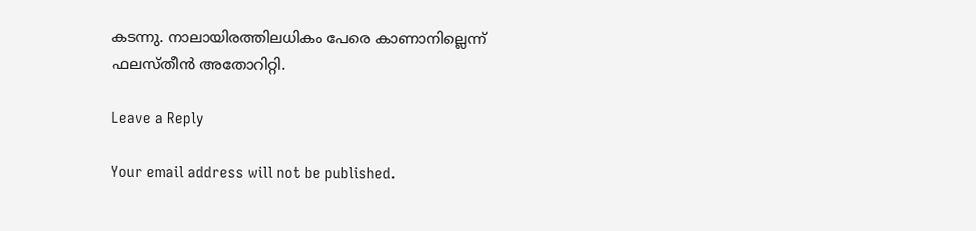കടന്നു. നാലായിരത്തിലധികം പേരെ കാണാനില്ലെന്ന് ഫലസ്തീൻ അതോറിറ്റി.

Leave a Reply

Your email address will not be published.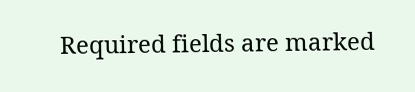Required fields are marked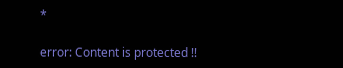*

error: Content is protected !!